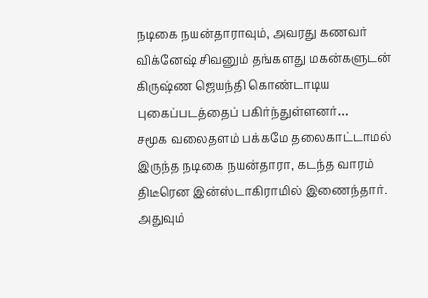நடிகை நயன்தாராவும், அவரது கணவர் விக்னேஷ் சிவனும் தங்களது மகன்களுடன் கிருஷ்ண ஜெயந்தி கொண்டாடிய புகைப்படத்தைப் பகிர்ந்துள்ளனர்…
சமூக வலைதளம் பக்கமே தலைகாட்டாமல் இருந்த நடிகை நயன்தாரா, கடந்த வாரம் திடீரென இன்ஸ்டாகிராமில் இணைந்தார். அதுவும்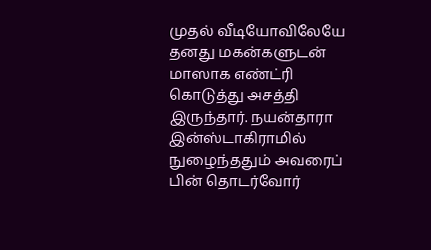முதல் வீடியோவிலேயே தனது மகன்களுடன் மாஸாக எண்ட்ரி கொடுத்து அசத்தி இருந்தார். நயன்தாரா இன்ஸ்டாகிராமில் நுழைந்ததும் அவரைப் பின் தொடர்வோர்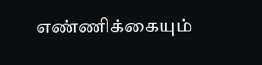எண்ணிக்கையும்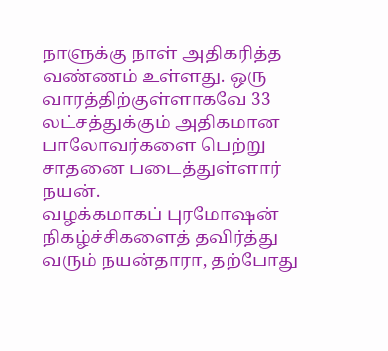நாளுக்கு நாள் அதிகரித்த வண்ணம் உள்ளது. ஒரு வாரத்திற்குள்ளாகவே 33 லட்சத்துக்கும் அதிகமான பாலோவர்களை பெற்று சாதனை படைத்துள்ளார் நயன்.
வழக்கமாகப் புரமோஷன் நிகழ்ச்சிகளைத் தவிர்த்து வரும் நயன்தாரா, தற்போது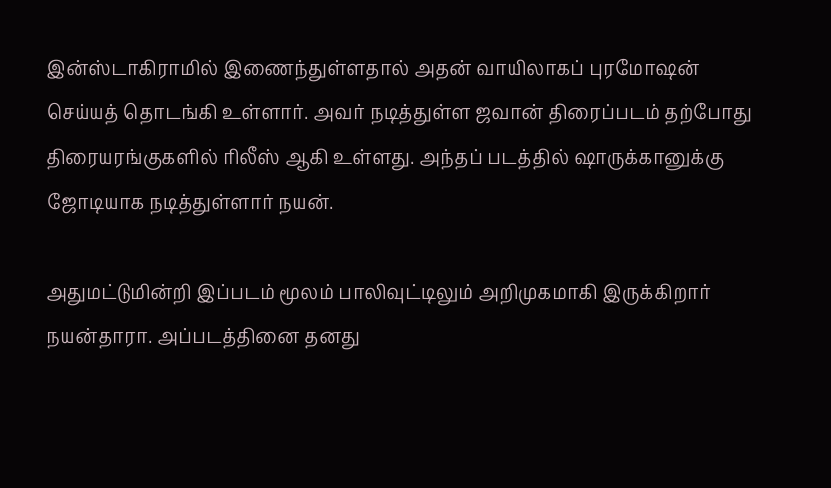இன்ஸ்டாகிராமில் இணைந்துள்ளதால் அதன் வாயிலாகப் புரமோஷன் செய்யத் தொடங்கி உள்ளார். அவர் நடித்துள்ள ஜவான் திரைப்படம் தற்போது திரையரங்குகளில் ரிலீஸ் ஆகி உள்ளது. அந்தப் படத்தில் ஷாருக்கானுக்கு ஜோடியாக நடித்துள்ளார் நயன்.

அதுமட்டுமின்றி இப்படம் மூலம் பாலிவுட்டிலும் அறிமுகமாகி இருக்கிறார் நயன்தாரா. அப்படத்தினை தனது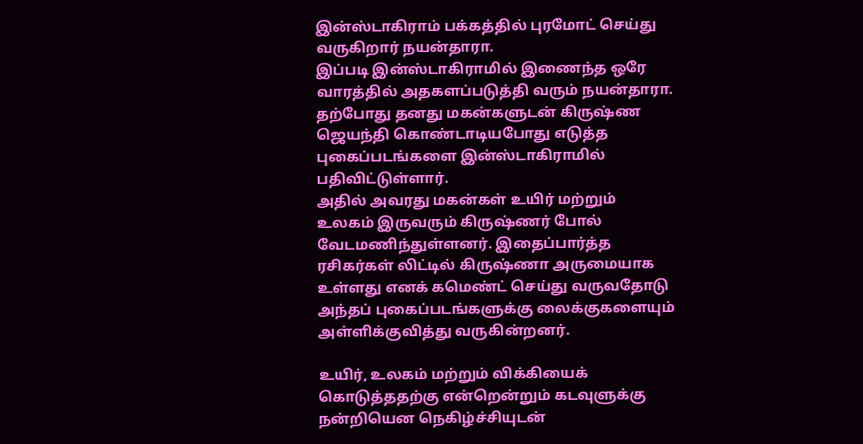இன்ஸ்டாகிராம் பக்கத்தில் புரமோட் செய்து வருகிறார் நயன்தாரா.
இப்படி இன்ஸ்டாகிராமில் இணைந்த ஒரே வாரத்தில் அதகளப்படுத்தி வரும் நயன்தாரா. தற்போது தனது மகன்களுடன் கிருஷ்ண ஜெயந்தி கொண்டாடியபோது எடுத்த புகைப்படங்களை இன்ஸ்டாகிராமில் பதிவிட்டுள்ளார்.
அதில் அவரது மகன்கள் உயிர் மற்றும் உலகம் இருவரும் கிருஷ்ணர் போல் வேடமணிந்துள்ளனர். இதைப்பார்த்த ரசிகர்கள் லிட்டில் கிருஷ்ணா அருமையாக உள்ளது எனக் கமெண்ட் செய்து வருவதோடு அந்தப் புகைப்படங்களுக்கு லைக்குகளையும் அள்ளிக்குவித்து வருகின்றனர்.

உயிர், உலகம் மற்றும் விக்கியைக் கொடுத்ததற்கு என்றென்றும் கடவுளுக்கு நன்றியென நெகிழ்ச்சியுடன்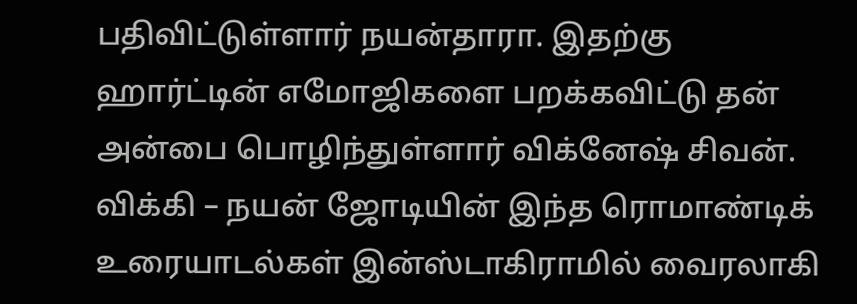பதிவிட்டுள்ளார் நயன்தாரா. இதற்கு ஹார்ட்டின் எமோஜிகளை பறக்கவிட்டு தன் அன்பை பொழிந்துள்ளார் விக்னேஷ் சிவன். விக்கி – நயன் ஜோடியின் இந்த ரொமாண்டிக் உரையாடல்கள் இன்ஸ்டாகிராமில் வைரலாகி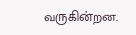வருகின்றன.